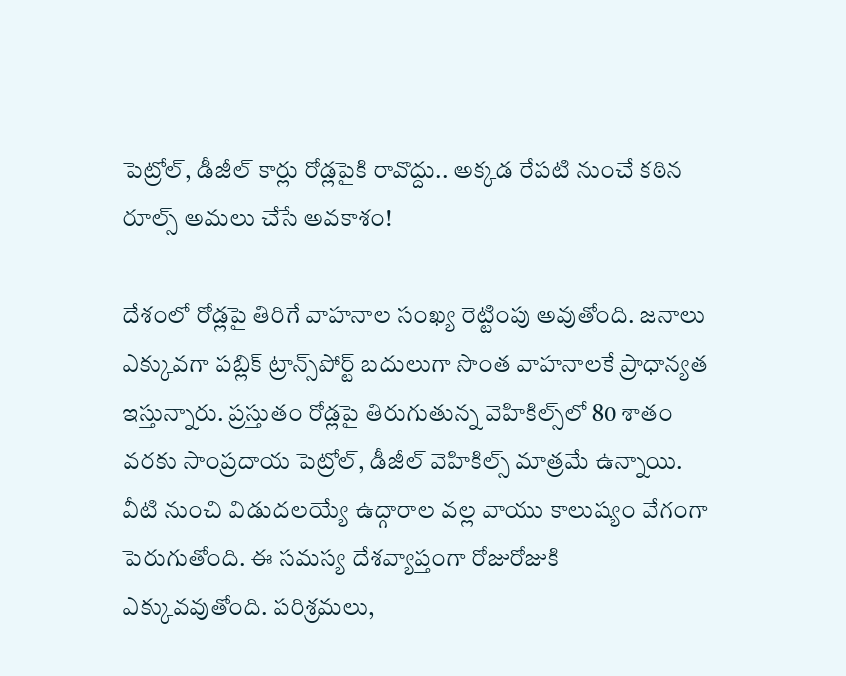పెట్రోల్‌, డీజీల్‌ కార్లు రోడ్లపైకి రావొద్దు.. అక్కడ రేపటి నుంచే కఠిన రూల్స్‌ అమలు చేసే అవకాశం!

దేశంలో రోడ్లపై తిరిగే వాహనాల సంఖ్య రెట్టింపు అవుతోంది. జనాలు ఎక్కువగా పబ్లిక్‌ ట్రాన్స్‌పోర్ట్‌ బదులుగా సొంత వాహనాలకే ప్రాధాన్యత ఇస్తున్నారు. ప్రస్తుతం రోడ్లపై తిరుగుతున్న వెహికిల్స్‌లో 80 శాతం వరకు సాంప్రదాయ పెట్రోల్‌, డీజీల్‌ వెహికిల్స్‌ మాత్రమే ఉన్నాయి. వీటి నుంచి విడుదలయ్యే ఉద్గారాల వల్ల వాయు కాలుష్యం వేగంగా పెరుగుతోంది. ఈ సమస్య దేశవ్యాప్తంగా రోజురోజుకి ఎక్కువవుతోంది. పరిశ్రమలు,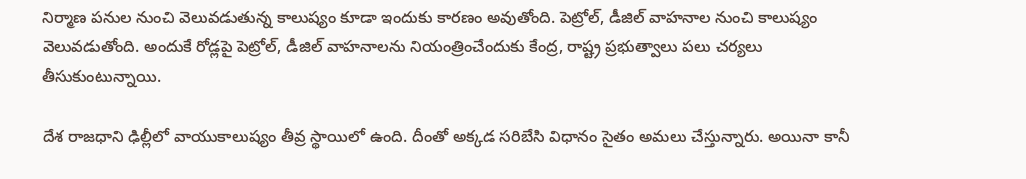నిర్మాణ పనుల నుంచి వెలువడుతున్న కాలుష్యం కూడా ఇందుకు కారణం అవుతోంది. పెట్రోల్, డీజిల్ వాహనాల నుంచి కాలుష్యం వెలువడుతోంది. అందుకే రోడ్లపై పెట్రోల్, డీజిల్ వాహనాలను నియంత్రించేందుకు కేంద్ర, రాష్ట్ర ప్రభుత్వాలు పలు చర్యలు తీసుకుంటున్నాయి.

దేశ రాజధాని ఢిల్లీలో వాయుకాలుష్యం తీవ్ర స్థాయిలో ఉంది. దీంతో అక్కడ సరిబేసి విధానం సైతం అమలు చేస్తున్నారు. అయినా కానీ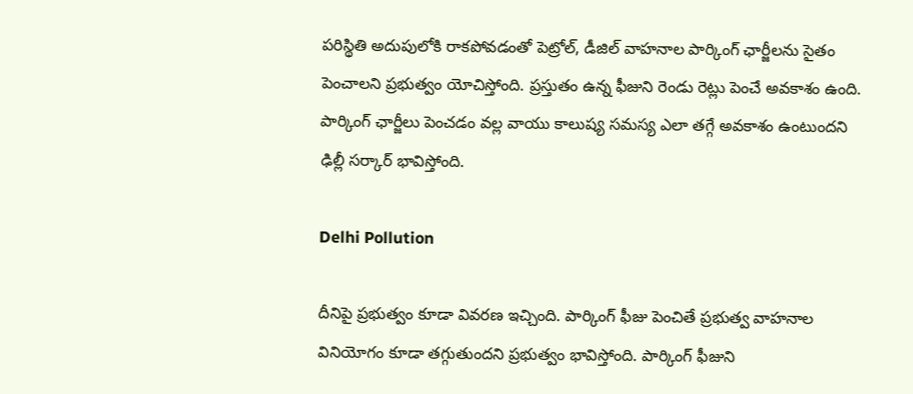పరిస్థితి అదుపులోకి రాకపోవడంతో పెట్రోల్, డీజిల్ వాహనాల పార్కింగ్ ఛార్జీలను సైతం పెంచాలని ప్రభుత్వం యోచిస్తోంది. ప్రస్తుతం ఉన్న ఫీజుని రెండు రెట్లు పెంచే అవకాశం ఉంది. పార్కింగ్ ఛార్జీలు పెంచడం వల్ల వాయు కాలుష్య సమస్య ఎలా తగ్గే అవకాశం ఉంటుందని ఢిల్లీ సర్కార్‌ భావిస్తోంది.

Delhi Pollution

దీనిపై ప్రభుత్వం కూడా వివరణ ఇచ్చింది. పార్కింగ్ ఫీజు పెంచితే ప్రభుత్వ వాహనాల వినియోగం కూడా తగ్గుతుందని ప్రభుత్వం భావిస్తోంది. పార్కింగ్‌ ఫీజుని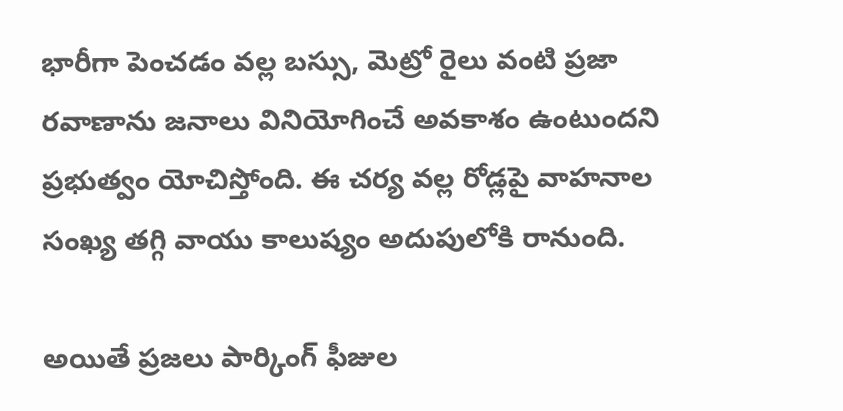భారీగా పెంచడం వల్ల బస్సు, మెట్రో రైలు వంటి ప్రజా రవాణాను జనాలు వినియోగించే అవకాశం ఉంటుందని ప్రభుత్వం యోచిస్తోంది. ఈ చర్య వల్ల రోడ్లపై వాహనాల సంఖ్య తగ్గి వాయు కాలుష్యం అదుపులోకి రానుంది.

అయితే ప్రజలు పార్కింగ్ ఫీజుల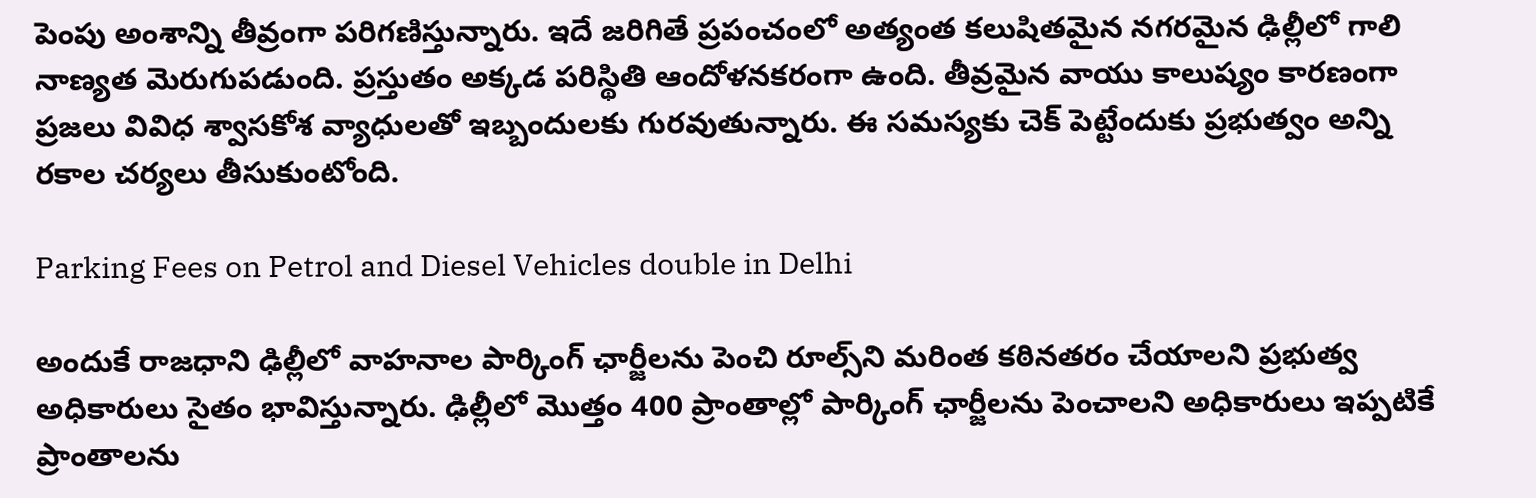పెంపు అంశాన్ని తీవ్రంగా పరిగణిస్తున్నారు. ఇదే జరిగితే ప్రపంచంలో అత్యంత కలుషితమైన నగరమైన ఢిల్లీలో గాలి నాణ్యత మెరుగుపడుంది. ప్రస్తుతం అక్కడ పరిస్థితి ఆందోళనకరంగా ఉంది. తీవ్రమైన వాయు కాలుష్యం కారణంగా ప్రజలు వివిధ శ్వాసకోశ వ్యాధులతో ఇబ్బందులకు గురవుతున్నారు. ఈ సమస్యకు చెక్‌ పెట్టేందుకు ప్రభుత్వం అన్ని రకాల చర్యలు తీసుకుంటోంది.

Parking Fees on Petrol and Diesel Vehicles double in Delhi

అందుకే రాజధాని ఢిల్లీలో వాహనాల పార్కింగ్ ఛార్జీలను పెంచి రూల్స్‌ని మరింత కఠినతరం చేయాలని ప్రభుత్వ అధికారులు సైతం భావిస్తున్నారు. ఢిల్లీలో మొత్తం 400 ప్రాంతాల్లో పార్కింగ్ ఛార్జీలను పెంచాలని అధికారులు ఇప్పటికే ప్రాంతాలను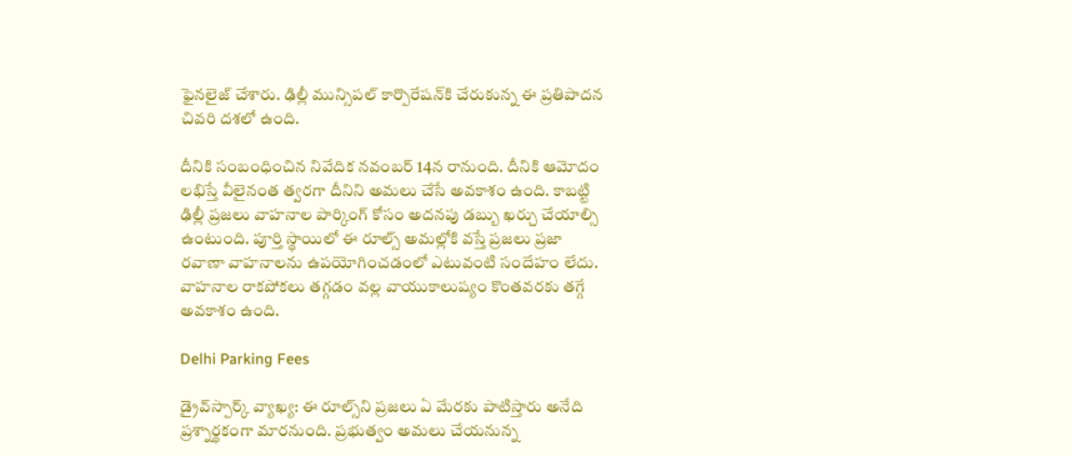ఫైనలైజ్‌ చేశారు. ఢిల్లీ మున్సిపల్ కార్పొరేషన్‌కి చేరుకున్న ఈ ప్రతిపాదన చివరి దశలో ఉంది.

దీనికి సంబంధించిన నివేదిక నవంబర్ 14న రానుంది. దీనికి ఆమోదం లభిస్తే వీలైనంత త్వరగా దీనిని అమలు చేసే అవకాశం ఉంది. కాబట్టి ఢిల్లీ ప్రజలు వాహనాల పార్కింగ్ కోసం అదనపు డబ్బు ఖర్చు చేయాల్సి ఉంటుంది. పూర్తి స్థాయిలో ఈ రూల్స్ అమల్లోకి వస్తే ప్రజలు ప్రజా రవాణా వాహనాలను ఉపయోగించడంలో ఎటువంటి సందేహం లేదు. వాహనాల రాకపోకలు తగ్గడం వల్ల వాయుకాలుష్యం కొంతవరకు తగ్గే అవకాశం ఉంది.

Delhi Parking Fees

డ్రైవ్‌స్పార్క్‌ వ్యాఖ్య: ఈ రూల్స్‌ని ప్రజలు ఏ మేరకు పాటిస్తారు అనేది ప్రశ్నార్థకంగా మారనుంది. ప్రభుత్వం అమలు చేయనున్న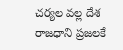చర్యల వల్ల దేశ రాజధాని ప్రజలకే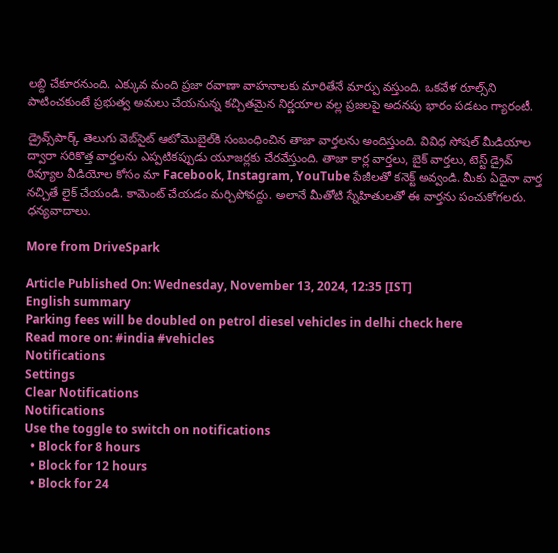లబ్ది చేకూరనుంది. ఎక్కువ మంది ప్రజా రవాణా వాహనాలకు మారితేనే మార్పు వస్తుంది. ఒకవేళ రూల్స్‌ని పాటించకుంటే ప్రభుత్వ అమలు చేయనున్న కచ్చితమైన నిర్ణయాల వల్ల ప్రజలపై అదనపు భారం పడటం గ్యారంటీ.

డ్రైవ్స్‌పార్క్ తెలుగు వెబ్‌సైట్ ఆటోమొబైల్‌కి సంబంధించిన తాజా వార్తలను అందిస్తుంది. వివిధ సోషల్ మీడియాల ద్వారా సరికొత్త వార్తలను ఎప్పటికప్పుడు యూజర్లకు చేరవేస్తుంది. తాజా కార్ల వార్తలు, బైక్ వార్తలు, టెస్ట్ డ్రైవ్ రివ్యూల వీడియోల కోసం మా Facebook, Instagram, YouTube పేజీలతో కనెక్ట్ అవ్వండి. మీకు ఏదైనా వార్త నచ్చితే లైక్ చేయండి. కామెంట్ చేయడం మర్చిపోవద్దు. అలానే మీతోటి స్నేహితులతో ఈ వార్తను పంచుకోగలరు. ధన్యవాదాలు.

More from DriveSpark

Article Published On: Wednesday, November 13, 2024, 12:35 [IST]
English summary
Parking fees will be doubled on petrol diesel vehicles in delhi check here
Read more on: #india #vehicles
Notifications
Settings
Clear Notifications
Notifications
Use the toggle to switch on notifications
  • Block for 8 hours
  • Block for 12 hours
  • Block for 24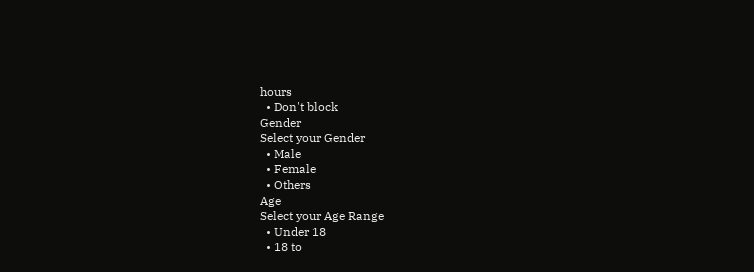hours
  • Don't block
Gender
Select your Gender
  • Male
  • Female
  • Others
Age
Select your Age Range
  • Under 18
  • 18 to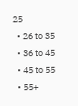25
  • 26 to 35
  • 36 to 45
  • 45 to 55
  • 55+